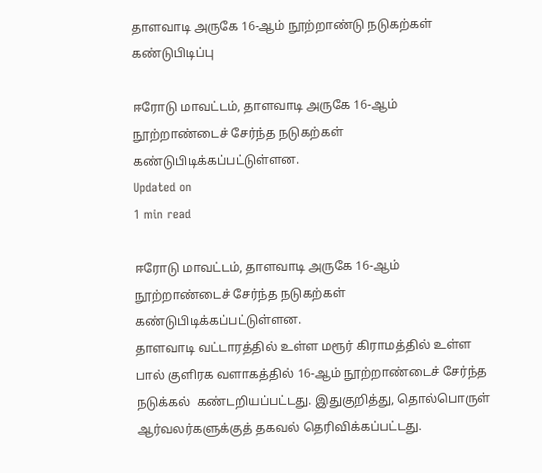தாளவாடி அருகே 16-ஆம் நூற்றாண்டு நடுகற்கள் கண்டுபிடிப்பு

ஈரோடு மாவட்டம், தாளவாடி அருகே 16-ஆம் நூற்றாண்டைச் சேர்ந்த நடுகற்கள் கண்டுபிடிக்கப்பட்டுள்ளன.
Updated on
1 min read

ஈரோடு மாவட்டம், தாளவாடி அருகே 16-ஆம் நூற்றாண்டைச் சேர்ந்த நடுகற்கள் கண்டுபிடிக்கப்பட்டுள்ளன.
தாளவாடி வட்டாரத்தில் உள்ள மரூர் கிராமத்தில் உள்ள பால் குளிரக வளாகத்தில் 16-ஆம் நூற்றாண்டைச் சேர்ந்த நடுக்கல்  கண்டறியப்பட்டது. இதுகுறித்து, தொல்பொருள் ஆர்வலர்களுக்குத் தகவல் தெரிவிக்கப்பட்டது.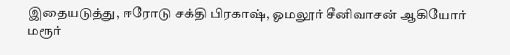இதையடுத்து, ஈரோடு சக்தி பிரகாஷ், ஓமலூர் சீனிவாசன் ஆகியோர்  மரூர்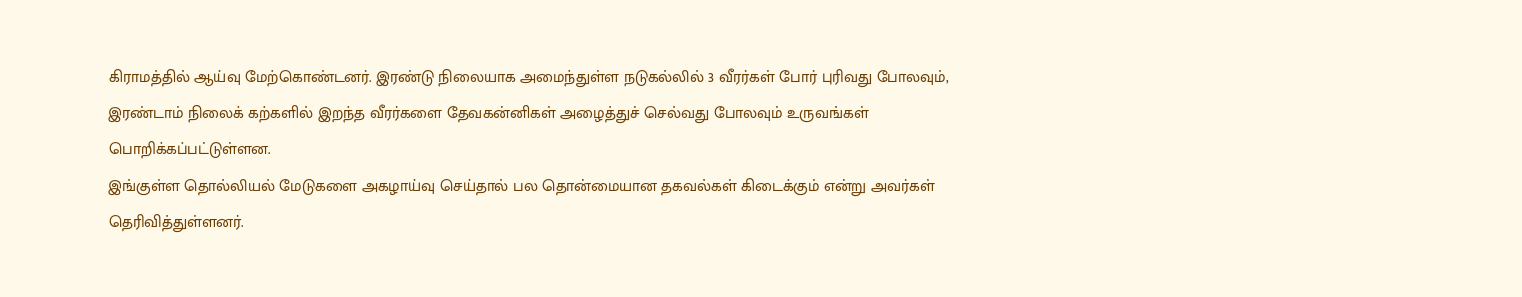கிராமத்தில் ஆய்வு மேற்கொண்டனர். இரண்டு நிலையாக அமைந்துள்ள நடுகல்லில் 3 வீரர்கள் போர் புரிவது போலவும், இரண்டாம் நிலைக் கற்களில் இறந்த வீரர்களை தேவகன்னிகள் அழைத்துச் செல்வது போலவும் உருவங்கள் பொறிக்கப்பட்டுள்ளன.
இங்குள்ள தொல்லியல் மேடுகளை அகழாய்வு செய்தால் பல தொன்மையான தகவல்கள் கிடைக்கும் என்று அவர்கள் தெரிவித்துள்ளனர்.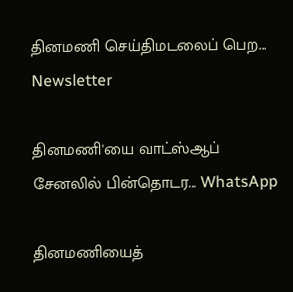தினமணி செய்திமடலைப் பெற... Newsletter

தினமணி'யை வாட்ஸ்ஆப் சேனலில் பின்தொடர... WhatsApp

தினமணியைத்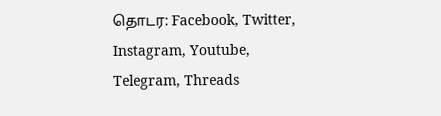தொடர: Facebook, Twitter, Instagram, Youtube, Telegram, Threads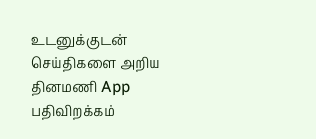உடனுக்குடன் செய்திகளை அறிய தினமணி App பதிவிறக்கம்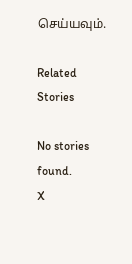செய்யவும்.

Related Stories

No stories found.
X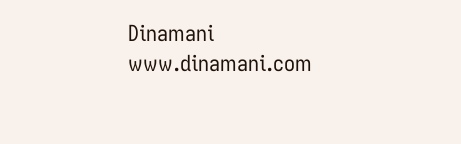Dinamani
www.dinamani.com